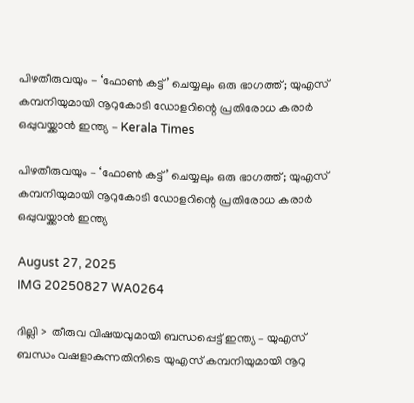പിഴതീരുവയും - ‘ഫോൺ കട്ട്’ ചെയ്യലും ഒരു ഭാഗത്ത്; യുഎസ് കമ്പനിയുമായി നൂറുകോടി ഡോളറിന്റെ പ്രതിരോധ കരാർ ഒപ്പുവയ്ക്കാൻ ഇന്ത്യ - Kerala Times

പിഴതീരുവയും – ‘ഫോൺ കട്ട്’ ചെയ്യലും ഒരു ഭാഗത്ത്; യുഎസ് കമ്പനിയുമായി നൂറുകോടി ഡോളറിന്റെ പ്രതിരോധ കരാർ ഒപ്പുവയ്ക്കാൻ ഇന്ത്യ

August 27, 2025
IMG 20250827 WA0264

ദില്ലി >  തീരുവ വിഷയവുമായി ബന്ധപ്പെട്ട് ഇന്ത്യ – യുഎസ് ബന്ധം വഷളാകുന്നതിനിടെ യുഎസ് കമ്പനിയുമായി നൂറു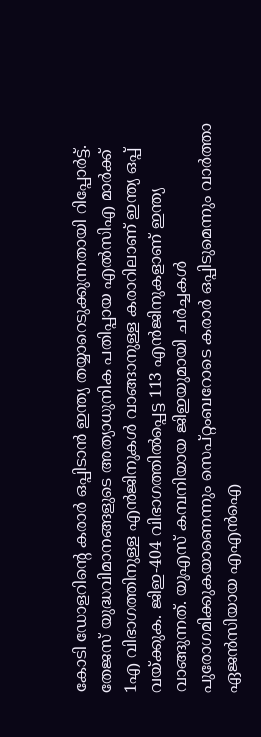കോടി ഡോളറിന്റെ കരാർ ഒപ്പിടാൻ ഇന്ത്യ തയ്യാറെടുക്കുന്നതായി റിപ്പോർട്ട്. തേജസ് യുദ്ധവിമാനങ്ങളുടെ അത്യാധുനിക പതിപ്പായ എൽസിഎ മാർക്ക് 1എ വിഭാഗത്തിനുള്ള എൻജിനുകൾ വാങ്ങാനുള്ള കരാറിലാണ് ഇന്ത്യ ഒപ്പ് വയ്ക്കുക. ജിഇ-404 വിഭാഗത്തിൽപ്പെട്ട 113 എൻജിനുകളാണ് ഇന്ത്യ വാങ്ങുന്നത്. യുഎസ് കമ്പനിയായ ജിഇയുമായി ചർച്ചകൾ പുരോഗമിക്കുകയാണെന്നും സെപ്റ്റംബറോടെ കരാർ ഒപ്പിടുമെന്നും വാർത്താ ഏജൻസിയായ എഎൻഐ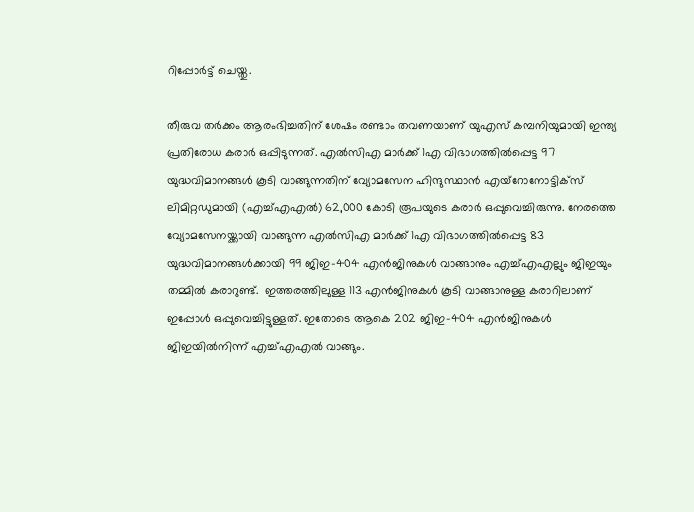റിപ്പോർട്ട് ചെയ്തു.

തീരുവ തർക്കം ആരംഭിച്ചതിന് ശേഷം രണ്ടാം തവണയാണ് യുഎസ് കമ്പനിയുമായി ഇന്ത്യ പ്രതിരോധ കരാർ ഒപ്പിടുന്നത്. എൽസിഎ മാർക്ക് 1എ വിഭാഗത്തിൽപ്പെട്ട 97 യുദ്ധവിമാനങ്ങൾ കൂടി വാങ്ങുന്നതിന് വ്യോമസേന ഹിന്ദുസ്ഥാൻ എയ്റോനോട്ടിക്സ് ലിമിറ്റഡുമായി (എച്ച്എഎൽ) 62,000 കോടി രൂപയുടെ കരാർ ഒപ്പുവെച്ചിരുന്നു. നേരത്തെ വ്യോമസേനയ്ക്കായി വാങ്ങുന്ന എൽസിഎ മാർക്ക് 1എ വിഭാഗത്തിൽപ്പെട്ട 83 യുദ്ധവിമാനങ്ങൾക്കായി 99 ജിഇ-404 എൻജിനുകൾ വാങ്ങാനും എച്ച്എഎല്ലും ജിഇയും തമ്മിൽ കരാറുണ്ട്.  ഇത്തരത്തിലുള്ള 113 എൻജിനുകൾ കൂടി വാങ്ങാനുള്ള കരാറിലാണ് ഇപ്പോൾ ഒപ്പുവെച്ചിട്ടുള്ളത്. ഇതോടെ ആകെ 202 ജിഇ-404 എൻജിനുകൾ ജിഇയിൽനിന്ന് എച്ച്എഎൽ വാങ്ങും.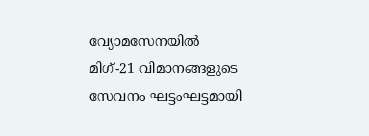വ്യോമസേനയിൽ മിഗ്-21 വിമാനങ്ങളുടെ സേവനം ഘട്ടംഘട്ടമായി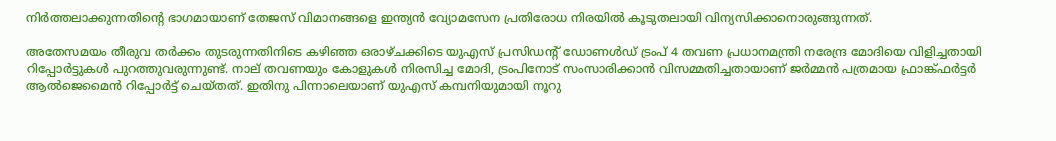നിർത്തലാക്കുന്നതിന്റെ ഭാഗമായാണ് തേജസ് വിമാനങ്ങളെ ഇന്ത്യൻ വ്യോമസേന പ്രതിരോധ നിരയിൽ കൂടുതലായി വിന്യസിക്കാനൊരുങ്ങുന്നത്.

അതേസമയം തീരുവ തർക്കം തുടരുന്നതിനിടെ കഴിഞ്ഞ ഒരാഴ്ചക്കിടെ യുഎസ് പ്രസിഡന്റ് ഡോണൾഡ് ട്രംപ് 4 തവണ പ്രധാനമന്ത്രി നരേന്ദ്ര മോദിയെ വിളിച്ചതായി റിപ്പോർട്ടുകൾ പുറത്തുവരുന്നുണ്ട്. നാല് തവണയും കോളുകൾ നിരസിച്ച മോദി, ട്രംപിനോട് സംസാരിക്കാൻ വിസമ്മതിച്ചതായാണ് ജർമ്മൻ പത്രമായ ഫ്രാങ്ക്ഫർട്ടർ ആൽജെമൈൻ റിപ്പോർട്ട് ചെയ്തത്. ഇതിനു പിന്നാലെയാണ് യുഎസ് കമ്പനിയുമായി നൂറു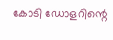കോടി ‌ഡോളറിന്റെ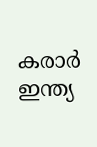കരാർ ഇന്ത്യ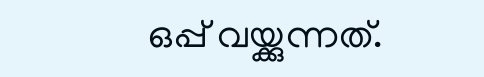ഒപ്പ് വയ്ക്കുന്നത്.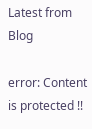Latest from Blog

error: Content is protected !!